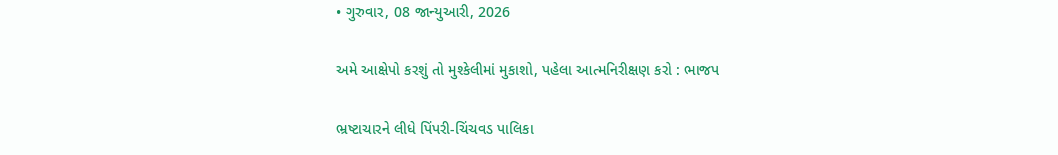• ગુરુવાર, 08 જાન્યુઆરી, 2026

અમે આક્ષેપો કરશું તો મુશ્કેલીમાં મુકાશો, પહેલા આત્મનિરીક્ષણ કરો : ભાજપ

ભ્રષ્ટાચારને લીધે પિંપરી-ચિંચવડ પાલિકા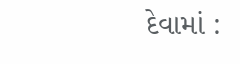દેવામાં :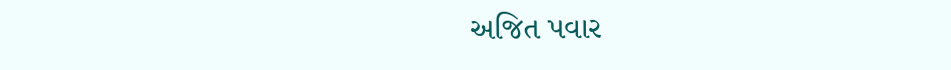અજિત પવાર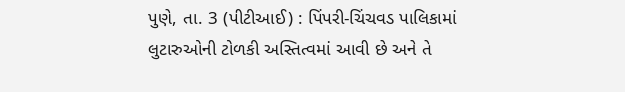પુણે, તા. 3 (પીટીઆઈ) : પિંપરી-ચિંચવડ પાલિકામાં લુટારુઓની ટોળકી અસ્તિત્વમાં આવી છે અને તે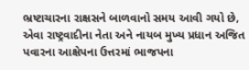ભ્રષ્ટાચારના રાક્ષસને બાળવાનો સમય આવી ગયો છે, એવા રાષ્ટ્રવાદીના નેતા અને નાયબ મુખ્ય પ્રધાન અજિત પવારના આક્ષેપના ઉત્તરમાં ભાજપના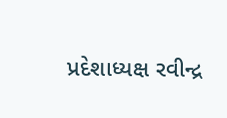પ્રદેશાધ્યક્ષ રવીન્દ્ર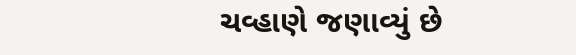ચવ્હાણે જણાવ્યું છે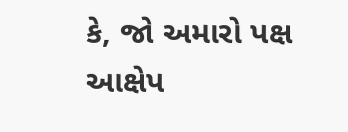કે, જો અમારો પક્ષ આક્ષેપ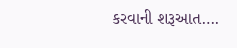કરવાની શરૂઆત….